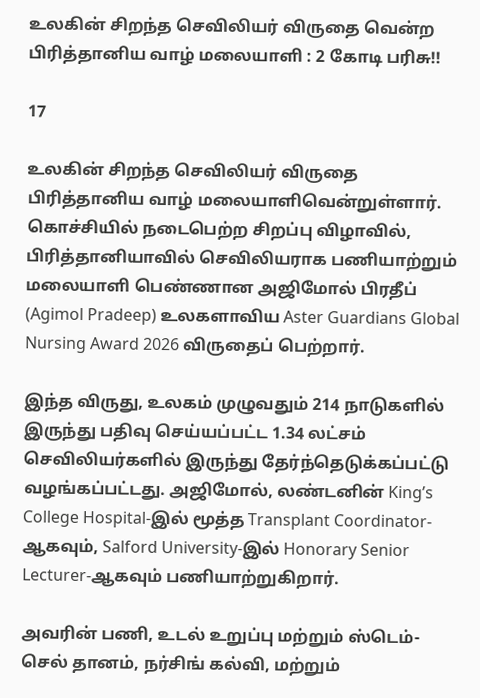உலகின் சிறந்த செவிலியர் விருதை வென்ற பிரித்தானிய வாழ் மலையாளி : 2 கோடி பரிசு!!

17

உலகின் சிறந்த செவிலியர் விருதை பிரித்தானிய வாழ் மலையாளிவென்றுள்ளார். கொச்சியில் நடைபெற்ற சிறப்பு விழாவில், பிரித்தானியாவில் செவிலியராக பணியாற்றும் மலையாளி பெண்ணான அஜிமோல் பிரதீப் (Agimol Pradeep) உலகளாவிய Aster Guardians Global Nursing Award 2026 விருதைப் பெற்றார்.

இந்த விருது, உலகம் முழுவதும் 214 நாடுகளில் இருந்து பதிவு செய்யப்பட்ட 1.34 லட்சம் செவிலியர்களில் இருந்து தேர்ந்தெடுக்கப்பட்டு வழங்கப்பட்டது. அஜிமோல், லண்டனின் King’s College Hospital-இல் மூத்த Transplant Coordinator-ஆகவும், Salford University-இல் Honorary Senior Lecturer-ஆகவும் பணியாற்றுகிறார்.

அவரின் பணி, உடல் உறுப்பு மற்றும் ஸ்டெம்-செல் தானம், நர்சிங் கல்வி, மற்றும்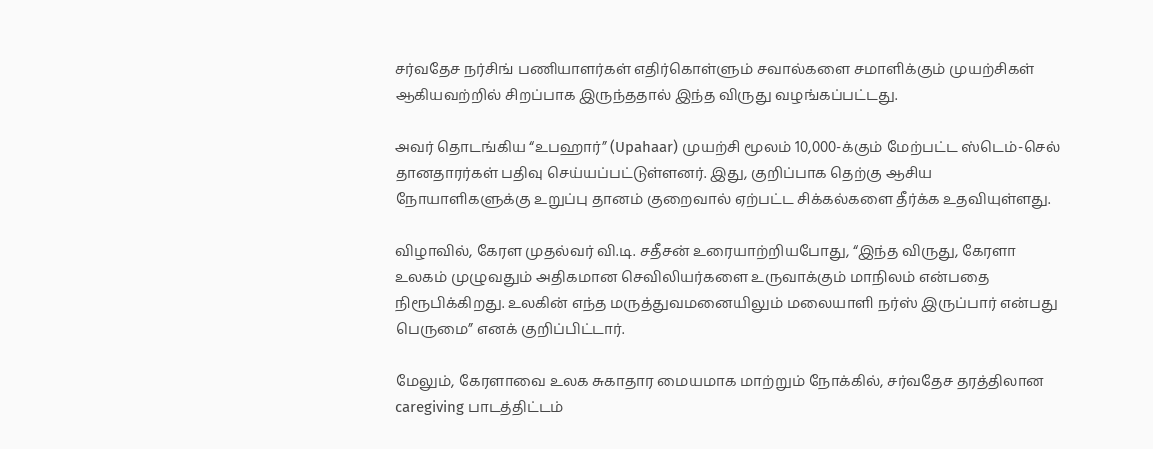சர்வதேச நர்சிங் பணியாளர்கள் எதிர்கொள்ளும் சவால்களை சமாளிக்கும் முயற்சிகள் ஆகியவற்றில் சிறப்பாக இருந்ததால் இந்த விருது வழங்கப்பட்டது.

அவர் தொடங்கிய “உபஹார்” (Upahaar) முயற்சி மூலம் 10,000-க்கும் மேற்பட்ட ஸ்டெம்-செல் தானதாரர்கள் பதிவு செய்யப்பட்டுள்ளனர். இது, குறிப்பாக தெற்கு ஆசிய நோயாளிகளுக்கு உறுப்பு தானம் குறைவால் ஏற்பட்ட சிக்கல்களை தீர்க்க உதவியுள்ளது.

விழாவில், கேரள முதல்வர் வி.டி. சதீசன் உரையாற்றியபோது, “இந்த விருது, கேரளா உலகம் முழுவதும் அதிகமான செவிலியர்களை உருவாக்கும் மாநிலம் என்பதை நிரூபிக்கிறது. உலகின் எந்த மருத்துவமனையிலும் மலையாளி நர்ஸ் இருப்பார் என்பது பெருமை” எனக் குறிப்பிட்டார்.

மேலும், கேரளாவை உலக சுகாதார மையமாக மாற்றும் நோக்கில், சர்வதேச தரத்திலான caregiving பாடத்திட்டம்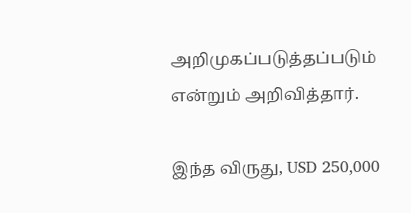அறிமுகப்படுத்தப்படும் என்றும் அறிவித்தார்.

இந்த விருது, USD 250,000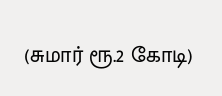(சுமார் ரூ.2 கோடி)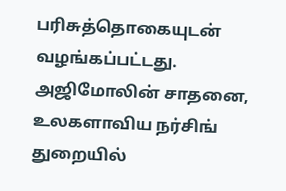பரிசுத்தொகையுடன் வழங்கப்பட்டது. அஜிமோலின் சாதனை, உலகளாவிய நர்சிங் துறையில்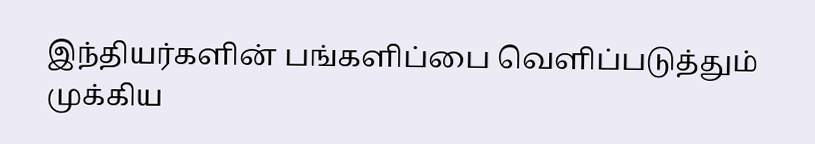இந்தியர்களின் பங்களிப்பை வெளிப்படுத்தும் முக்கிய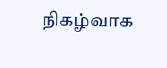நிகழ்வாக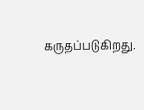கருதப்படுகிறது.